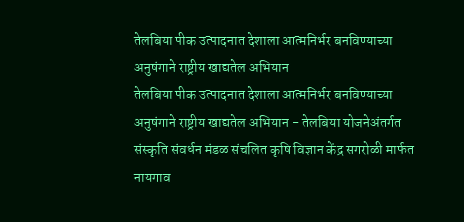तेलबिया पीक उत्पादनात देशाला आत्मनिर्भर बनविण्याच्या अनुषंगाने राष्ट्रीय खाद्यतेल अभियान
तेलबिया पीक उत्पादनात देशाला आत्मनिर्भर बनविण्याच्या अनुषंगाने राष्ट्रीय खाद्यतेल अभियान - तेलबिया योजनेअंतर्गत संस्कृति संवर्धन मंडळ संचलित कृषि विज्ञान केंद्र सगरोळी मार्फत नायगाव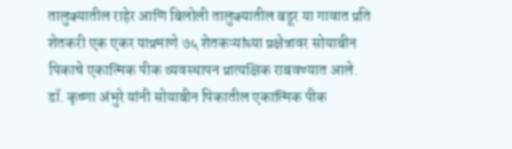तालुक्यातील राहेर आणि बिलोली तालुक्यातील बडूर या गावात प्रति शेतकरी एक एकर याप्रमाणे ७५ शेतकऱ्यांच्या प्रक्षेत्रावर सोयाबीन पिकाचे एकात्मिक पीक व्यवस्थापन प्रात्यक्षिक राबवण्यात आले. डॉ. कृष्णा अंभुरे यांनी सोयाबीन पिकातील एकात्मिक पीक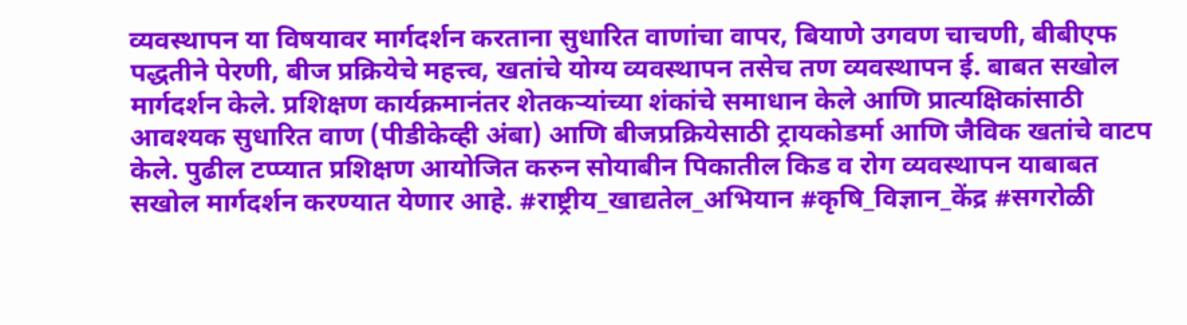व्यवस्थापन या विषयावर मार्गदर्शन करताना सुधारित वाणांचा वापर, बियाणे उगवण चाचणी, बीबीएफ पद्धतीने पेरणी, बीज प्रक्रियेचे महत्त्व, खतांचे योग्य व्यवस्थापन तसेच तण व्यवस्थापन ई. बाबत सखोल मार्गदर्शन केले. प्रशिक्षण कार्यक्रमानंतर शेतकऱ्यांच्या शंकांचे समाधान केले आणि प्रात्यक्षिकांसाठी आवश्यक सुधारित वाण (पीडीकेव्ही अंबा) आणि बीजप्रक्रियेसाठी ट्रायकोडर्मा आणि जैविक खतांचे वाटप केले. पुढील टप्प्यात प्रशिक्षण आयोजित करुन सोयाबीन पिकातील किड व रोग व्यवस्थापन याबाबत सखोल मार्गदर्शन करण्यात येणार आहे. #राष्ट्रीय_खाद्यतेल_अभियान #कृषि_विज्ञान_केंद्र #सगरोळी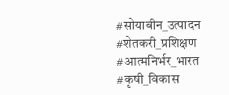#सोयाबीन_उत्पादन #शेतकरी_प्रशिक्षण #आत्मनिर्भर_भारत #कृषी_विकास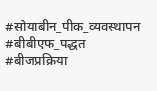#सोयाबीन_पीक_व्यवस्थापन #बीबीएफ_पद्धत #बीजप्रक्रिया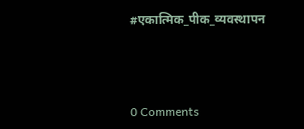#एकात्मिक_पीक_व्यवस्थापन



0 Comments